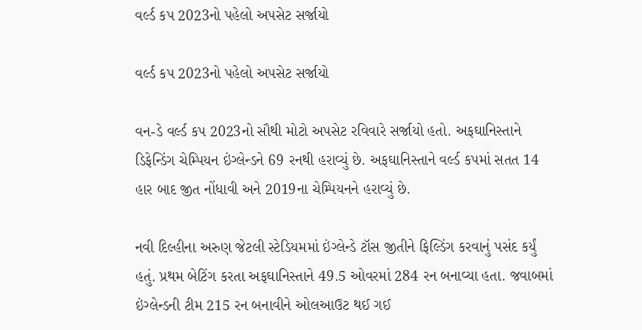વર્લ્ડ કપ 2023નો પહેલો અપસેટ સર્જાયો

વર્લ્ડ કપ 2023નો પહેલો અપસેટ સર્જાયો

વન-ડે વર્લ્ડ કપ 2023નો સૌથી મોટો અપસેટ રવિવારે સર્જાયો હતો. અફઘાનિસ્તાને ડિફેન્ડિંગ ચેમ્પિયન ઇંગ્લેન્ડને 69 રનથી હરાવ્યું છે. અફઘાનિસ્તાને વર્લ્ડ કપમાં સતત 14 હાર બાદ જીત નોંધાવી અને 2019ના ચેમ્પિયનને હરાવ્યું છે.

નવી દિલ્હીના અરુણ જેટલી સ્ટેડિયમમાં ઇંગ્લેન્ડે ટૉસ જીતીને ફિલ્ડિંગ કરવાનું પસંદ કર્યું હતું. પ્રથમ બેટિંગ કરતા અફઘાનિસ્તાને 49.5 ઓવરમાં 284 રન બનાવ્યા હતા. જવાબમાં ઇંગ્લેન્ડની ટીમ 215 રન બનાવીને ઓલઆઉટ થઈ ગઈ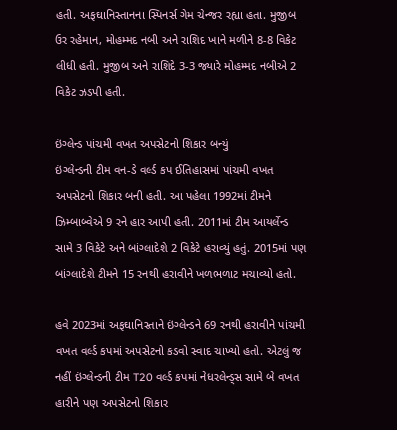હતી. અફઘાનિસ્તાનના સ્પિનર્સ ગેમ ચેન્જર રહ્યા હતા. મુજીબ ઉર રહેમાન, મોહમ્મદ નબી અને રાશિદ ખાને મળીને 8-8 વિકેટ લીધી હતી. મુજીબ અને રાશિદે 3-3 જ્યારે મોહમ્મદ નબીએ 2 વિકેટ ઝડપી હતી.

ઇંગ્લેન્ડ પાંચમી વખત અપસેટનો શિકાર બન્યું
ઇંગ્લેન્ડની ટીમ વન-ડે વર્લ્ડ કપ ઈતિહાસમાં પાંચમી વખત અપસેટનો શિકાર બની હતી. આ પહેલા 1992માં ટીમને ઝિમ્બાબ્વેએ 9 રને હાર આપી હતી. 2011માં ટીમ આયર્લેન્ડ સામે 3 વિકેટે અને બાંગ્લાદેશે 2 વિકેટે હરાવ્યું હતું. 2015માં પણ બાંગ્લાદેશે ટીમને 15 રનથી હરાવીને ખળભળાટ મચાવ્યો હતો.

હવે 2023માં અફઘાનિસ્તાને ઇંગ્લેન્ડને 69 રનથી હરાવીને પાંચમી વખત વર્લ્ડ કપમાં અપસેટનો કડવો સ્વાદ ચાખ્યો હતો. એટલું જ નહીં ઇંગ્લેન્ડની ટીમ T20 વર્લ્ડ કપમાં નેધરલેન્ડ્સ સામે બે વખત હારીને પણ અપસેટનો શિકાર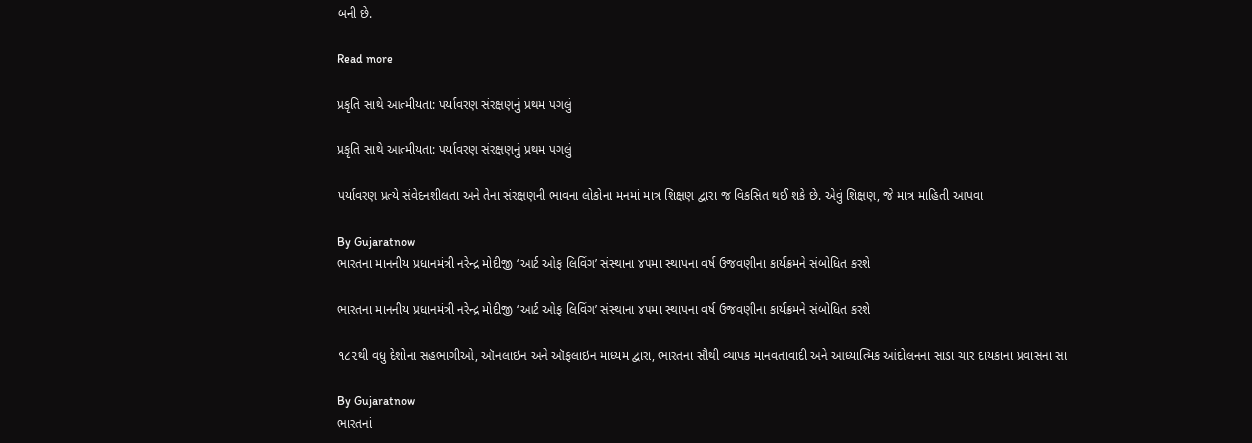બની છે.

Read more

પ્રકૃતિ સાથે આત્મીયતા: પર્યાવરણ સંરક્ષણનું પ્રથમ પગલું

પ્રકૃતિ સાથે આત્મીયતા: પર્યાવરણ સંરક્ષણનું પ્રથમ પગલું

પર્યાવરણ પ્રત્યે સંવેદનશીલતા અને તેના સંરક્ષણની ભાવના લોકોના મનમાં માત્ર શિક્ષણ દ્વારા જ વિકસિત થઈ શકે છે. એવું શિક્ષણ, જે માત્ર માહિતી આપવા

By Gujaratnow
ભારતના માનનીય પ્રધાનમંત્રી નરેન્દ્ર મોદીજી ‘આર્ટ ઓફ લિવિંગ’ સંસ્થાના ૪૫મા સ્થાપના વર્ષ ઉજવણીના કાર્યક્રમને સંબોધિત કરશે

ભારતના માનનીય પ્રધાનમંત્રી નરેન્દ્ર મોદીજી ‘આર્ટ ઓફ લિવિંગ’ સંસ્થાના ૪૫મા સ્થાપના વર્ષ ઉજવણીના કાર્યક્રમને સંબોધિત કરશે

૧૮૨થી વધુ દેશોના સહભાગીઓ, ઑનલાઇન અને ઑફલાઇન માધ્યમ દ્વારા, ભારતના સૌથી વ્યાપક માનવતાવાદી અને આધ્યાત્મિક આંદોલનના સાડા ચાર દાયકાના પ્રવાસના સા

By Gujaratnow
ભારતનાં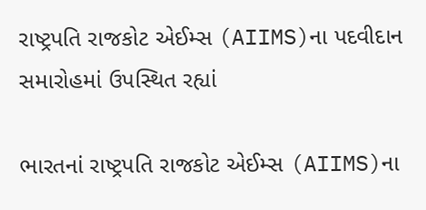રાષ્ટ્રપતિ રાજકોટ એઈમ્સ (AIIMS)ના પદવીદાન સમારોહમાં ઉપસ્થિત રહ્યાં

ભારતનાં રાષ્ટ્રપતિ રાજકોટ એઈમ્સ (AIIMS)ના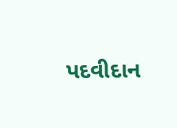પદવીદાન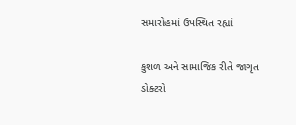સમારોહમાં ઉપસ્થિત રહ્યાં

કુશળ અને સામાજિક રીતે જાગૃત ડોક્ટરો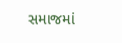સમાજમાં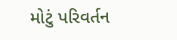મોટું પરિવર્તન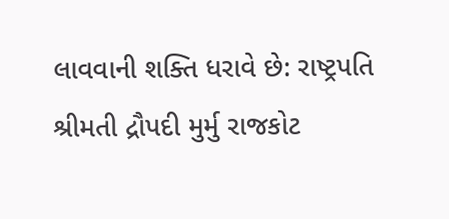લાવવાની શક્તિ ધરાવે છે: રાષ્ટ્રપતિ શ્રીમતી દ્રૌપદી મુર્મુ રાજકોટ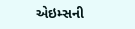એઇમ્સની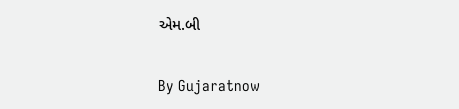એમ.બી

By Gujaratnow